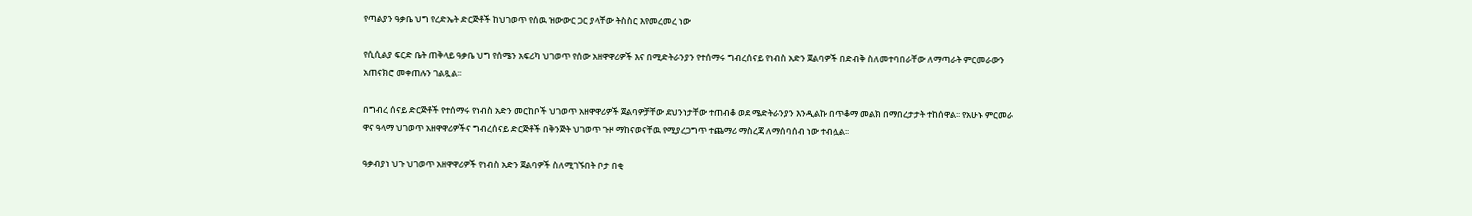የጣልያን ዓቃቤ ህግ የረድኤት ድርጅቶች ከህገወጥ የሰዉ ዝውውር ጋር ያላቸው ትስስር እየመረመረ ነው

የሲሲልያ ፍርድ ቤት ጠቅላይ ዓቃቤ ህግ የሰሜን አፍሪካ ህገወጥ የሰው አዘዋዋሪዎች እና በሚድትራንያን የተሰማሩ ግብረሰናይ የነብስ አድን ጀልባዎች በድብቅ ስለመተባበራቸው ለማጣራት ምርመራውን አጠናክሮ መቀጠሉን ገልጿል፡፡

በግብረ ሰናይ ድርጅቶች የተሰማሩ የነብስ አድን መርከቦች ህገወጥ አዘዋዋሪዎች ጀልባዎቻቸው ደህንነታቸው ተጠብቆ ወደ ሜድትራንያን እንዲልኩ በጥቆማ መልክ በማበረታታት ተከሰዋል፡፡ የአሁኑ ምርመራ ዋና ዓላማ ህገወጥ አዘዋዋሪዎችና ግብረሰናይ ድርጅቶች በቅንጅት ህገወጥ ጉዞ ማከናወናቸዉ የሚያረጋግጥ ተጨማሪ ማስረጃ ለማሰባሰብ ነው ተብሏል፡፡

ዓቃብያነ ህጉ ህገወጥ አዘዋዋሪዎች የነብስ አድን ጀልባዎች ስለሚገኙበት ቦታ በቂ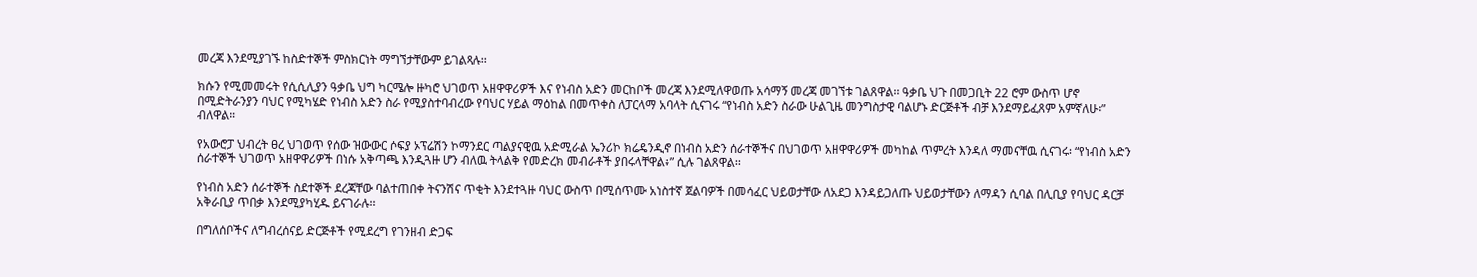መረጃ እንደሚያገኙ ከስድተኞች ምስክርነት ማግኘታቸውም ይገልጻሉ፡፡

ክሱን የሚመመሩት የሲሲሊያን ዓቃቤ ህግ ካርሜሎ ዙካሮ ህገወጥ አዘዋዋሪዎች እና የነብስ አድን መርከቦች መረጃ እንደሚለዋወጡ አሳማኝ መረጃ መገኘቱ ገልጸዋል፡፡ ዓቃቤ ህጉ በመጋቢት 22 ሮም ውስጥ ሆኖ በሚድትራንያን ባህር የሚካሄድ የነብስ አድን ስራ የሚያስተባብረው የባህር ሃይል ማዕከል በመጥቀስ ለፓርላማ አባላት ሲናገሩ “የነብስ አድን ስራው ሁልጊዜ መንግስታዊ ባልሆኑ ድርጅቶች ብቻ እንደማይፈጸም አምኛለሁ፡” ብለዋል።

የአውሮፓ ህብረት ፀረ ህገወጥ የሰው ዝውውር ሶፍያ ኦፕሬሽን ኮማንደር ጣልያናዊዉ አድሚራል ኤንሪኮ ክሬዴንዲኖ በነብስ አድን ሰራተኞችና በህገወጥ አዘዋዋሪዎች መካከል ጥምረት እንዳለ ማመናቸዉ ሲናገሩ፡ “የነብስ አድን ሰራተኞች ህገወጥ አዘዋዋሪዎች በነሱ አቅጣጫ እንዲጓዙ ሆን ብለዉ ትላልቅ የመድረክ መብራቶች ያበሩላቸዋል፥” ሲሉ ገልጸዋል፡፡

የነብስ አድን ሰራተኞች ስደተኞች ደረጃቸው ባልተጠበቀ ትናንሽና ጥቂት እንደተጓዙ ባህር ውስጥ በሚሰጥሙ አነስተኛ ጀልባዎች በመሳፈር ህይወታቸው ለአደጋ እንዳይጋለጡ ህይወታቸውን ለማዳን ሲባል በሊቢያ የባህር ዳርቻ አቅራቢያ ጥበቃ እንደሚያካሂዱ ይናገራሉ፡፡

በግለሰቦችና ለግብረሰናይ ድርጅቶች የሚደረግ የገንዘብ ድጋፍ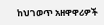ከህገወጥ አዘዋዋሪዎች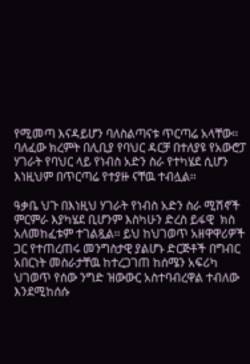የሚመጣ እናዳይሆን ባለስልጣናቱ ጥርጣሬ አላቸው፡፡ ባለፈው ክረምት በሊቢያ የባህር ዳርቻ በተለያዩ የአውሮፓ ሃገራት የባህር ላይ የነብስ አድን ስራ የተካሄደ ሲሆን እነዚህም በጥርጣሬ የተያዙ ናቸዉ ተብሏል፡፡

ዓቃቤ ህጉ በእነዚህ ሃገራት የነብስ አድን ስራ ሚሽኖች ምርምራ እያካሄደ ቢሆንም እስካሁን ድረስ ይፋዊ  ክስ አለመከፈቱም ተገልጿል፡፡ ይህ ከህገወጥ አዘዋዋሪዎች ጋር የተጠረጠሩ መንግስታዊ ያልሆኑ ድርጅቶች በግብር አበርነት መስራታቸዉ ከተረጋገጠ ከሰሜን አፍሪካ ህገወጥ የሰው ንግድ ዝውውር አስተባብረዋል ተብለው እንደሚከሰሱ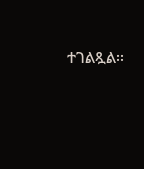ተገልጿል፡፡